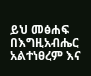ይህ መፅሐፍ በእግዚአብሔር አልተነፀረም እና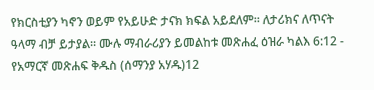የክርስቲያን ካኖን ወይም የአይሁድ ታናክ ክፍል አይደለም። ለታሪክና ለጥናት ዓላማ ብቻ ይታያል። ሙሉ ማብራሪያን ይመልከቱ መጽሐፈ ዕዝራ ካልእ 6:12 - የአማርኛ መጽሐፍ ቅዱስ (ሰማንያ አሃዱ)12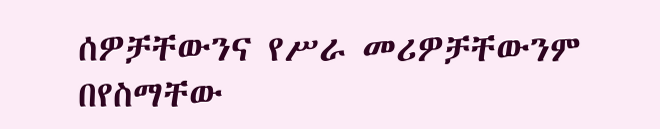ሰዎቻቸውንና የሥራ መሪዎቻቸውንም በየስማቸው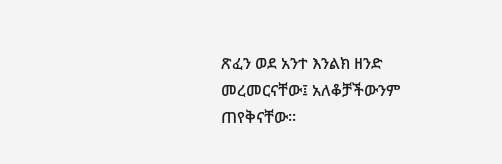ጽፈን ወደ አንተ እንልክ ዘንድ መረመርናቸው፤ አለቆቻችውንም ጠየቅናቸው።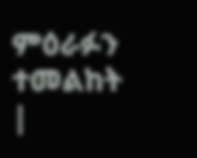ምዕራፉን ተመልከት |